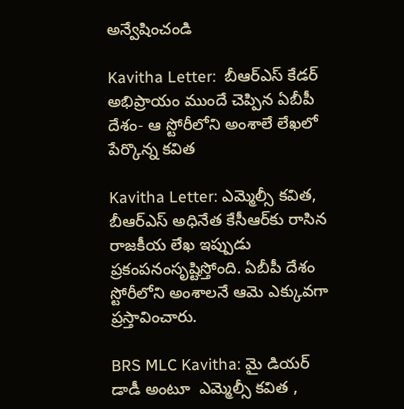అన్వేషించండి

Kavitha Letter:  బీఆర్‌ఎస్‌ కేడర్‌ అభిప్రాయం ముందే చెప్పిన ఏబీపీ దేశం- ఆ స్టోరీలోని అంశాలే లేఖలో పేర్కొన్న కవిత

Kavitha Letter: ఎమ్మెల్సీ కవిత, బీఆర్ఎస్ అధినేత కేసీఆర్‌కు రాసిన రాజకీయ లేఖ ఇప్పుడు ప్రకంపనంసృష్టిస్తోంది. ఏబీపీ దేశం స్టోరీలోని అంశాలనే ఆమె ఎక్కువగా ప్రస్తావించారు.

BRS MLC Kavitha: మై డియర్ డాడీ అంటూ  ఎమ్మెల్సీ కవిత ,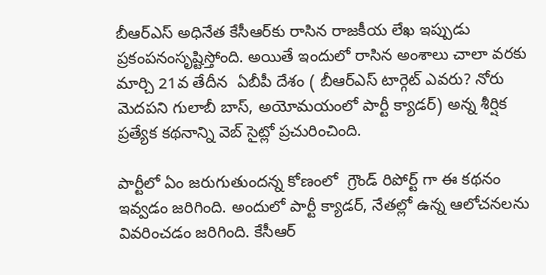బీఆర్ఎస్ అధినేత కేసీఆర్‌కు రాసిన రాజకీయ లేఖ ఇప్పుడు ప్రకంపనంసృష్టిస్తోంది. అయితే ఇందులో రాసిన అంశాలు చాలా వరకు మార్చి 21వ తేదీన  ఏబీపీ దేశం ( బీఆర్ఎస్ టార్గెట్ ఎవరు? నోరు మెదపని గులాబీ బాస్, అయోమయంలో పార్టీ క్యాడర్) అన్న శీర్షిక ప్రత్యేక కథనాన్ని వెబ్ సైట్లో ప్రచురించింది.

పార్టీలో ఏం జరుగుతుందన్న కోణంలో  గ్రౌండ్ రిపోర్ట్ గా ఈ కథనం ఇవ్వడం జరిగింది. అందులో పార్టీ క్యాడర్, నేతల్లో ఉన్న ఆలోచనలను వివరించడం జరిగింది. కేసీఆర్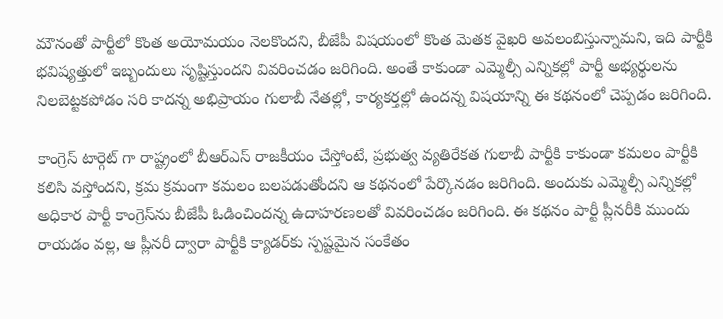మౌనంతో పార్టీలో కొంత అయోమయం నెలకొందని, బీజేపీ విషయంలో కొంత మెతక వైఖరి అవలంబిస్తున్నామని, ఇది పార్టీకి  భవిష్యత్తులో ఇబ్బందులు సృష్టిస్తుందని వివరించడం జరిగింది. అంతే కాకుండా ఎమ్మెల్సీ ఎన్నికల్లో పార్టీ అభ్యర్థులను నిలబెట్టకపోడం సరి కాదన్న అభిప్రాయం గులాబీ నేతల్లో, కార్యకర్తల్లో ఉందన్న విషయాన్ని ఈ కథనంలో చెప్పడం జరిగింది.

కాంగ్రెస్ టార్గెట్ గా రాష్ట్రంలో బీఆర్ఎస్ రాజకీయం చేస్తోంటే, ప్రభుత్వ వ్యతిరేకత గులాబీ పార్టీకి కాకుండా కమలం పార్టీకి కలిసి వస్తోందని, క్రమ క్రమంగా కమలం బలపడుతోందని ఆ కథనంలో పేర్కొనడం జరిగింది. అందుకు ఎమ్మెల్సీ ఎన్నికల్లో అధికార పార్టీ కాంగ్రెస్‌ను బీజేపీ ఓడించిందన్న ఉదాహరణలతో వివరించడం జరిగింది. ఈ కథనం పార్టీ ప్లీనరీకి ముందు రాయడం వల్ల, ఆ ప్లీనరీ ద్వారా పార్టీకి క్యాడర్‌కు స్పష్టమైన సంకేతం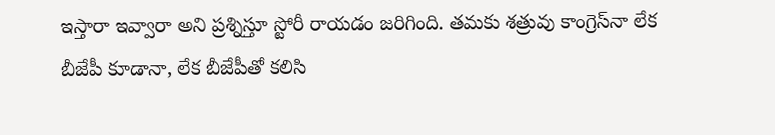ఇస్తారా ఇవ్వారా అని ప్రశ్నిస్తూ స్టోరీ రాయడం జరిగింది. తమకు శత్రువు కాంగ్రెస్‌నా లేక బీజేపీ కూడానా, లేక బీజేపీతో కలిసి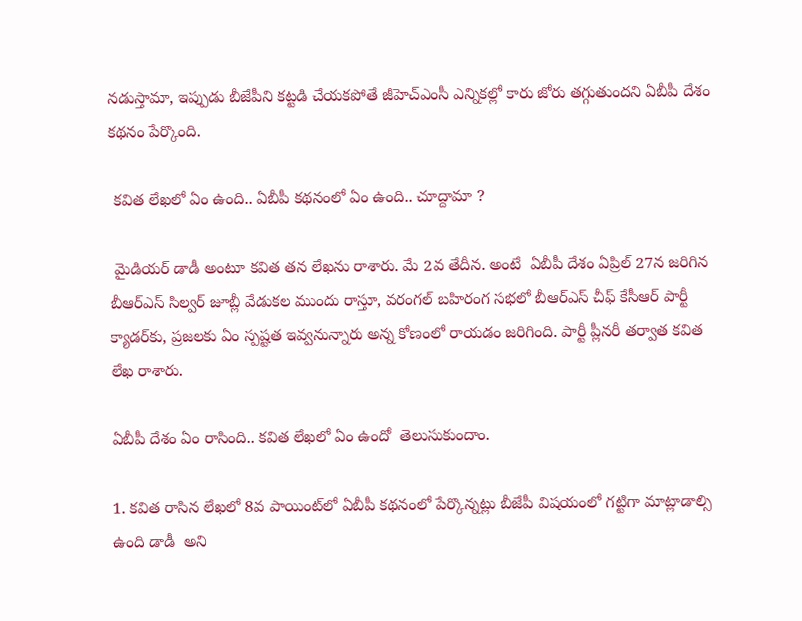నడుస్తామా, ఇప్పుడు బీజేపీని కట్టడి చేయకపోతే జీహెచ్ఎంసీ ఎన్నికల్లో కారు జోరు తగ్గుతుందని ఏబీపీ దేశం కథనం పేర్కొంది.

 కవిత లేఖలో ఏం ఉంది.. ఏబీపీ కథనంలో ఏం ఉంది.. చూద్దామా ?

 మైడియర్ డాడీ అంటూ కవిత తన లేఖను రాశారు. మే 2వ తేదీన. అంటే  ఏబీపీ దేశం ఏప్రిల్ 27న జరిగిన బీఆర్ఎస్ సిల్వర్ జూబ్లీ వేడుకల ముందు రాస్తూ, వరంగల్ బహిరంగ సభలో బీఆర్ఎస్ చీఫ్ కేసీఆర్ పార్టీ క్యాడర్‌కు, ప్రజలకు ఏం స్పష్టత ఇవ్వనున్నారు అన్న కోణంలో రాయడం జరిగింది. పార్టీ ప్లీనరీ తర్వాత కవిత  లేఖ రాశారు.

ఏబీపీ దేశం ఏం రాసింది.. కవిత లేఖలో ఏం ఉందో  తెలుసుకుందాం.

1. కవిత రాసిన లేఖలో 8వ పాయింట్‌లో ఏబీపీ కథనంలో పేర్కొన్నట్లు బీజేపీ విషయంలో గట్టిగా మాట్లాడాల్సి ఉంది డాడీ  అని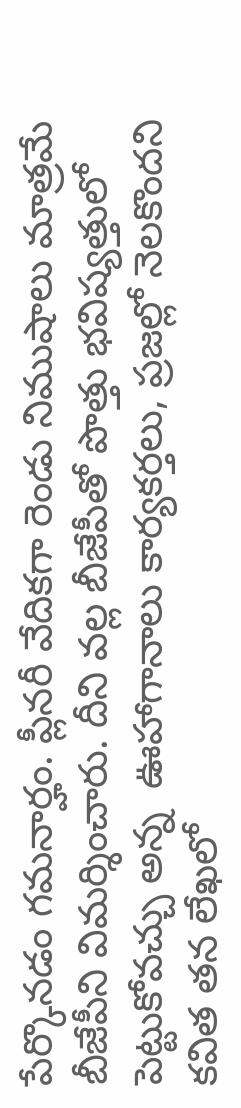పేర్కొనడం గమనార్హం. ప్లీనరీ వేదికగా రెండు నిముషాలు మాత్రమే బీజేపీని విమర్శించారు. దీని వల్ల బీజేపీతో పొత్తు భవిష్యత్తులో పెట్టుకోవచ్చు అన్న  ఊహాగానాలు కార్యకర్తలు, ప్రజల్లో నెలకొందని కవిత తన లేఖలో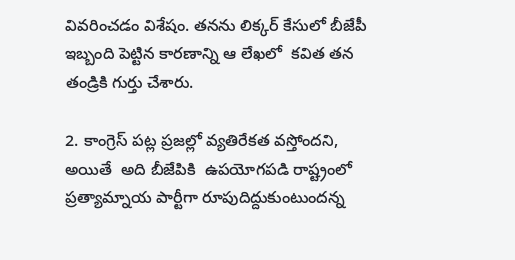వివరించడం విశేషం. తనను లిక్కర్ కేసులో బీజేపీ ఇబ్బంది పెట్టిన కారణాన్ని ఆ లేఖలో  కవిత తన తండ్రికి గుర్తు చేశారు.

2. కాంగ్రెస్ పట్ల ప్రజల్లో వ్యతిరేకత వస్తోందని, అయితే  అది బీజేపికి  ఉపయోగపడి రాష్ట్రంలో ప్రత్యామ్నాయ పార్టీగా రూపుదిద్దుకుంటుందన్న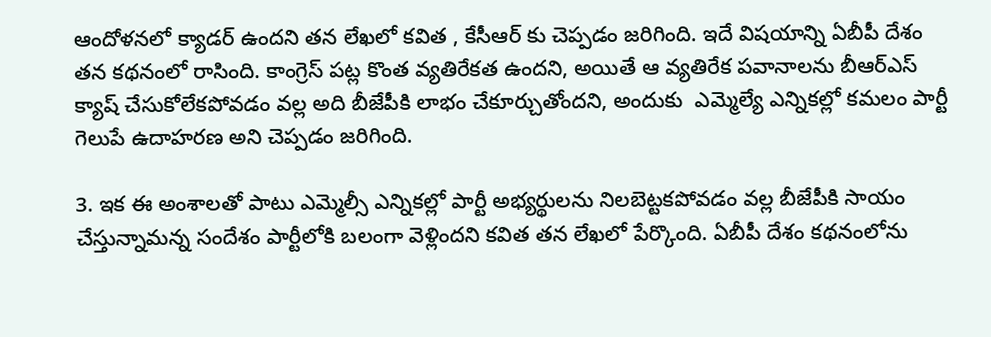ఆందోళనలో క్యాడర్ ఉందని తన లేఖలో కవిత , కేసీఆర్ కు చెప్పడం జరిగింది. ఇదే విషయాన్ని ఏబీపీ దేశం తన కథనంలో రాసింది. కాంగ్రెస్ పట్ల కొంత వ్యతిరేకత ఉందని, అయితే ఆ వ్యతిరేక పవానాలను బీఆర్ఎస్ క్యాష్ చేసుకోలేకపోవడం వల్ల అది బీజేపీకి లాభం చేకూర్చుతోందని, అందుకు  ఎమ్మెల్యే ఎన్నికల్లో కమలం పార్టీ గెలుపే ఉదాహరణ అని చెప్పడం జరిగింది.

3. ఇక ఈ అంశాలతో పాటు ఎమ్మెల్సీ ఎన్నికల్లో పార్టీ అభ్యర్థులను నిలబెట్టకపోవడం వల్ల బీజేపీకి సాయం చేస్తున్నామన్న సందేశం పార్టీలోకి బలంగా వెళ్లిందని కవిత తన లేఖలో పేర్కొంది. ఏబీపీ దేశం కథనంలోను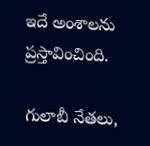ఇదే అంశాలను ప్రస్తావించింది.

గులాబీ నేతలు,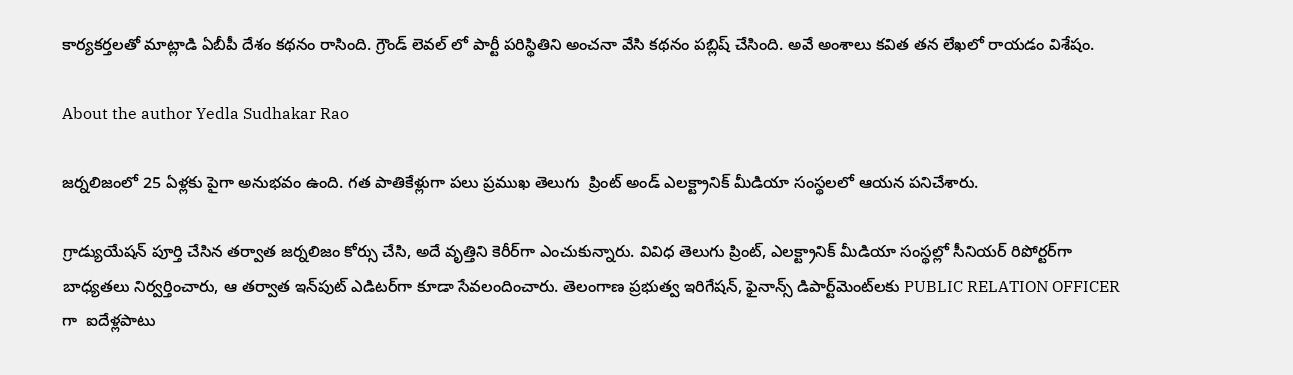కార్యకర్తలతో మాట్లాడి ఏబీపీ దేశం కథనం రాసింది. గ్రౌండ్ లెవల్ లో పార్టీ పరిస్థితిని అంచనా వేసి కథనం పబ్లిష్ చేసింది. అవే అంశాలు కవిత తన లేఖలో రాయడం విశేషం.

About the author Yedla Sudhakar Rao

జర్నలిజంలో 25 ఏళ్లకు పైగా అనుభవం ఉంది. గత పాతికేళ్లుగా పలు ప్రముఖ తెలుగు  ప్రింట్ అండ్ ఎలక్ట్రానిక్ మీడియా సంస్థలలో ఆయన పనిచేశారు.

గ్రాడ్యుయేషన్ పూర్తి చేసిన తర్వాత జర్నలిజం కోర్సు చేసి, అదే వృత్తిని కెరీర్‌గా ఎంచుకున్నారు. వివిధ తెలుగు ప్రింట్, ఎలక్ట్రానిక్ మీడియా సంస్థల్లో సీనియర్ రిపోర్టర్‌గా బాధ్యతలు నిర్వర్తించారు, ఆ తర్వాత ఇన్‌పుట్ ఎడిటర్‌గా కూడా సేవలందించారు. తెలంగాణ ప్రభుత్వ ఇరిగేషన్, ఫైనాన్స్ డిపార్ట్‌మెంట్‌లకు PUBLIC RELATION OFFICER గా  ఐదేళ్లపాటు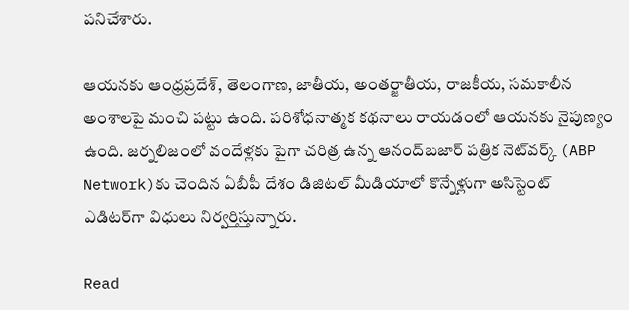పనిచేశారు.

ఆయనకు ఆంధ్రప్రదేశ్, తెలంగాణ, జాతీయ, అంతర్జాతీయ, రాజకీయ, సమకాలీన అంశాలపై మంచి పట్టు ఉంది. పరిశోధనాత్మక కథనాలు రాయడంలో ఆయనకు నైపుణ్యం ఉంది. జర్నలిజంలో వందేళ్లకు పైగా చరిత్ర ఉన్న ఆనంద్‌బజార్ పత్రిక నెట్‌వర్క్ (ABP Network)కు చెందిన ఏబీపీ దేశం డిజిటల్ మీడియాలో కొన్నేళ్లుగా అసిస్టెంట్ ఎడిటర్‌గా విధులు నిర్వర్తిస్తున్నారు.

Read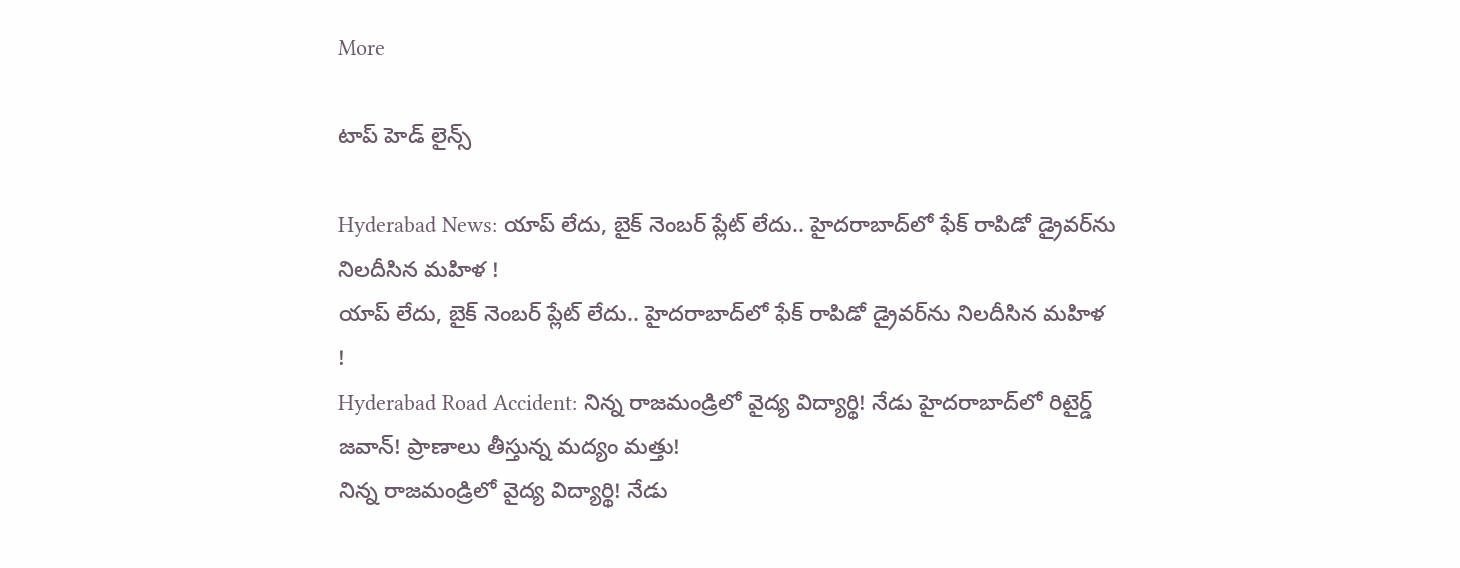More

టాప్ హెడ్ లైన్స్

Hyderabad News: యాప్ లేదు, బైక్‌ నెంబర్ ప్లేట్ లేదు.. హైదరాబాద్‌లో ఫేక్ రాపిడో డ్రైవర్‌ను నిలదీసిన మహిళ !
యాప్ లేదు, బైక్‌ నెంబర్ ప్లేట్ లేదు.. హైదరాబాద్‌లో ఫేక్ రాపిడో డ్రైవర్‌ను నిలదీసిన మహిళ !
Hyderabad Road Accident: నిన్న రాజమండ్రిలో వైద్య విద్యార్థి! నేడు హైదరాబాద్‌లో రిటైర్డ్ జవాన్‌! ప్రాణాలు తీస్తున్న మద్యం మత్తు!
నిన్న రాజమండ్రిలో వైద్య విద్యార్థి! నేడు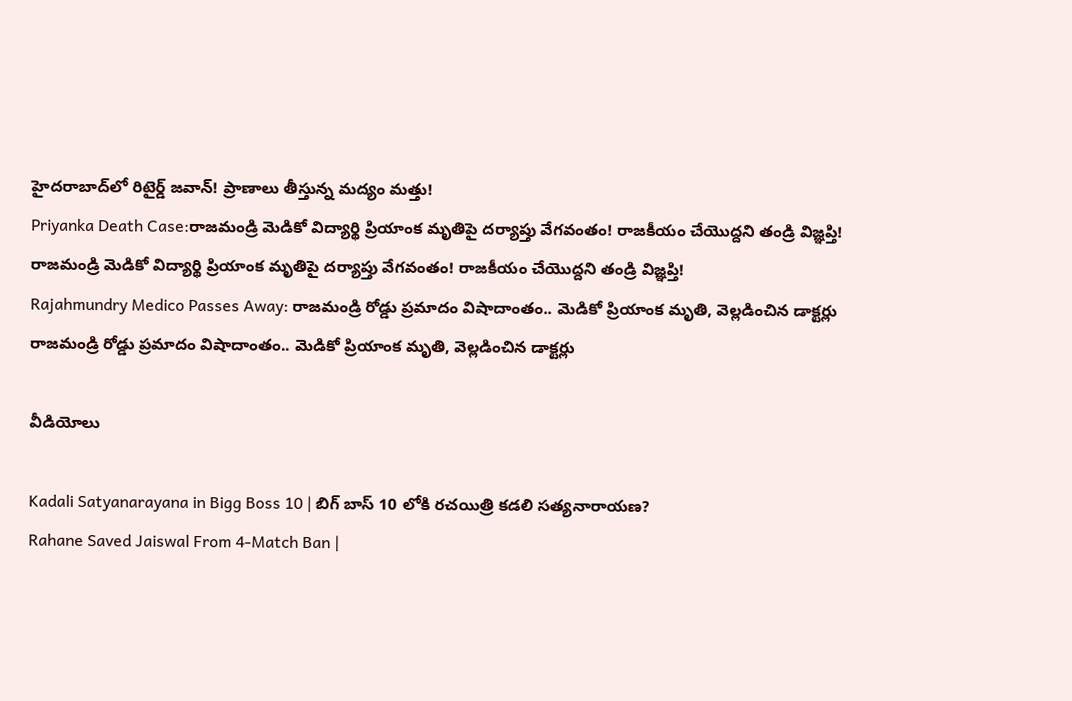హైదరాబాద్‌లో రిటైర్డ్ జవాన్‌! ప్రాణాలు తీస్తున్న మద్యం మత్తు!
Priyanka Death Case:రాజమండ్రి మెడికో విద్యార్థి ప్రియాంక మృతిపై దర్యాప్తు వేగవంతం! రాజకీయం చేయొద్దని తండ్రి విజ్ఞప్తి!
రాజమండ్రి మెడికో విద్యార్థి ప్రియాంక మృతిపై దర్యాప్తు వేగవంతం! రాజకీయం చేయొద్దని తండ్రి విజ్ఞప్తి!
Rajahmundry Medico Passes Away: రాజమండ్రి రోడ్డు ప్రమాదం విషాదాంతం.. మెడికో ప్రియాంక మృతి, వెల్లడించిన డాక్టర్లు
రాజమండ్రి రోడ్డు ప్రమాదం విషాదాంతం.. మెడికో ప్రియాంక మృతి, వెల్లడించిన డాక్టర్లు

వీడియోలు

Kadali Satyanarayana in Bigg Boss 10 | బిగ్ బాస్ 10 లోకి రచయిత్రి కడలి సత్యనారాయణ?
Rahane Saved Jaiswal From 4-Match Ban |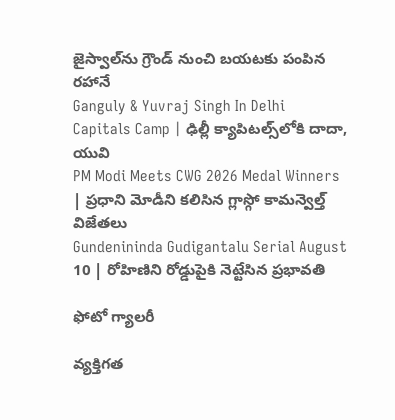జైస్వాల్‌ను గ్రౌండ్ నుంచి బయటకు పంపిన రహానే
Ganguly & Yuvraj Singh In Delhi Capitals Camp | ఢిల్లీ క్యాపిటల్స్‌లోకి దాదా, యువి
PM Modi Meets CWG 2026 Medal Winners | ప్రధాని మోడీని కలిసిన గ్లాస్గో కామన్వెల్త్ విజేతలు
Gundenininda Gudigantalu Serial August 10 | రోహిణిని రోడ్డుపైకి నెట్టేసిన ప్రభావతి

ఫోటో గ్యాలరీ

వ్యక్తిగత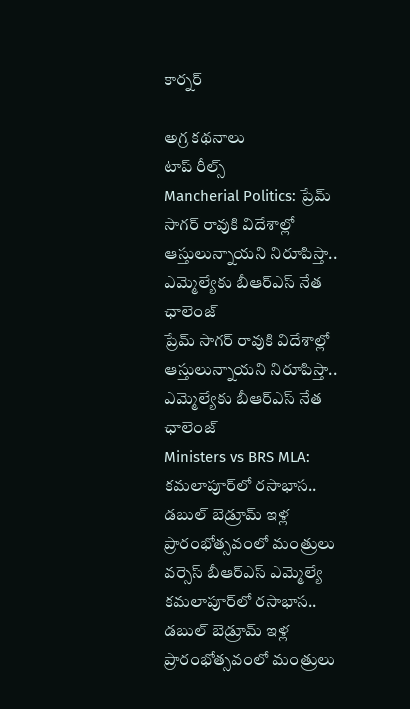కార్నర్

అగ్ర కథనాలు
టాప్ రీల్స్
Mancherial Politics: ప్రేమ్ సాగర్ రావుకి విదేశాల్లో ఆస్తులున్నాయని నిరూపిస్తా.. ఎమ్మెల్యే‌కు బీఆర్ఎస్ నేత ఛాలెంజ్
ప్రేమ్ సాగర్ రావుకి విదేశాల్లో ఆస్తులున్నాయని నిరూపిస్తా.. ఎమ్మెల్యే‌కు బీఆర్ఎస్ నేత ఛాలెంజ్
Ministers vs BRS MLA: కమలాపూర్‌లో రసాభాస.. డబుల్ బెడ్రూమ్ ఇళ్ల ప్రారంభోత్సవంలో మంత్రులు వర్సెస్ బీఆర్ఎస్ ఎమ్మెల్యే
కమలాపూర్‌లో రసాభాస.. డబుల్ బెడ్రూమ్ ఇళ్ల ప్రారంభోత్సవంలో మంత్రులు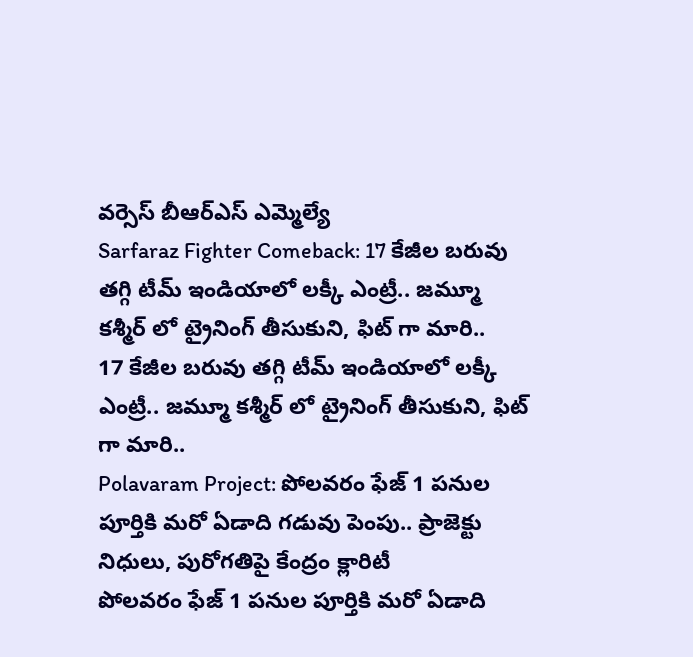వర్సెస్ బీఆర్ఎస్ ఎమ్మెల్యే
Sarfaraz Fighter Comeback: 17 కేజీల బరువు తగ్గి టీమ్ ఇండియాలో లక్కీ ఎంట్రీ.. జమ్మూ కశ్మీర్ లో ట్రైనింగ్ తీసుకుని, ఫిట్ గా మారి..
17 కేజీల బరువు తగ్గి టీమ్ ఇండియాలో లక్కీ ఎంట్రీ.. జమ్మూ కశ్మీర్ లో ట్రైనింగ్ తీసుకుని, ఫిట్ గా మారి..
Polavaram Project: పోలవరం ఫేజ్ 1 పనుల పూర్తికి మరో ఏడాది గడువు పెంపు.. ప్రాజెక్టు నిధులు, పురోగతిపై కేంద్రం క్లారిటీ
పోలవరం ఫేజ్ 1 పనుల పూర్తికి మరో ఏడాది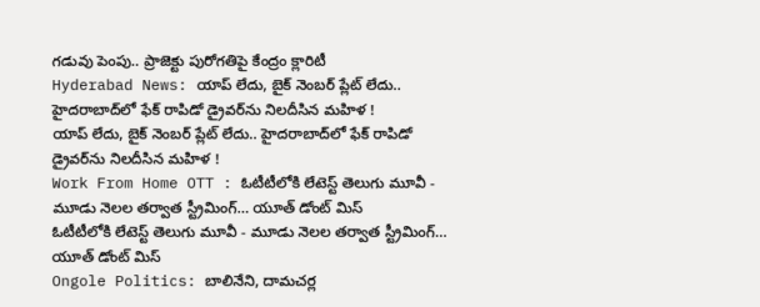గడువు పెంపు.. ప్రాజెక్టు పురోగతిపై కేంద్రం క్లారిటీ
Hyderabad News: యాప్ లేదు, బైక్‌ నెంబర్ ప్లేట్ లేదు.. హైదరాబాద్‌లో ఫేక్ రాపిడో డ్రైవర్‌ను నిలదీసిన మహిళ !
యాప్ లేదు, బైక్‌ నెంబర్ ప్లేట్ లేదు.. హైదరాబాద్‌లో ఫేక్ రాపిడో డ్రైవర్‌ను నిలదీసిన మహిళ !
Work From Home OTT : ఓటీటీలోకి లేటెస్ట్ తెలుగు మూవీ - మూడు నెలల తర్వాత స్ట్రీమింగ్... యూత్ డోంట్ మిస్
ఓటీటీలోకి లేటెస్ట్ తెలుగు మూవీ - మూడు నెలల తర్వాత స్ట్రీమింగ్... యూత్ డోంట్ మిస్
Ongole Politics: బాలినేని, దామచర్ల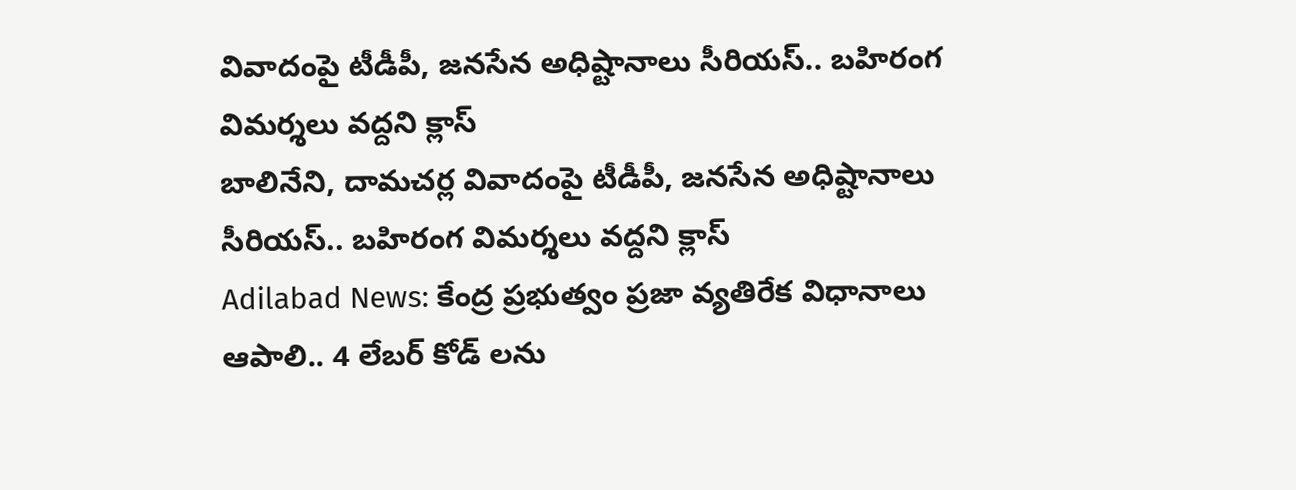వివాదంపై టీడీపీ, జనసేన అధిష్టానాలు సీరియస్.. బహిరంగ విమర్శలు వద్దని క్లాస్
బాలినేని, దామచర్ల వివాదంపై టీడీపీ, జనసేన అధిష్టానాలు సీరియస్.. బహిరంగ విమర్శలు వద్దని క్లాస్
Adilabad News: కేంద్ర ప్రభుత్వం ప్రజా వ్యతిరేక విధానాలు ఆపాలి.. 4 లేబర్ కోడ్ లను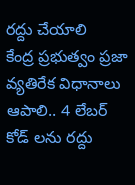రద్దు చేయాలి
కేంద్ర ప్రభుత్వం ప్రజా వ్యతిరేక విధానాలు ఆపాలి.. 4 లేబర్ కోడ్ లను రద్దు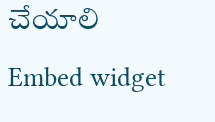చేయాలి
Embed widget